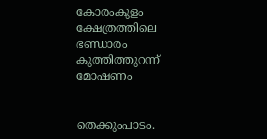കോരംകുളം ക്ഷേത്രത്തിലെ ഭണ്ഡാരം കുത്തിത്തുറന്ന് മോഷണം


തെക്കുംപാടം.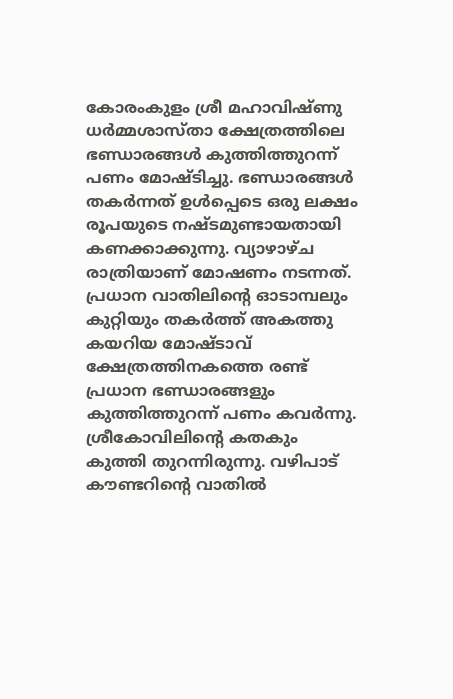കോരംകുളം ശ്രീ മഹാവിഷ്ണു ധർമ്മശാസ്താ ക്ഷേത്രത്തിലെ ഭണ്ഡാരങ്ങൾ കുത്തിത്തുറന്ന് പണം മോഷ്ടിച്ചു. ഭണ്ഡാരങ്ങൾ തകർന്നത് ഉൾപ്പെടെ ഒരു ലക്ഷം രൂപയുടെ നഷ്ടമുണ്ടായതായി കണക്കാക്കുന്നു. വ്യാഴാഴ്ച രാത്രിയാണ് മോഷണം നടന്നത്. പ്രധാന വാതിലിന്റെ ഓടാമ്പലും കുറ്റിയും തകർത്ത് അകത്തു കയറിയ മോഷ്ടാവ് ക്ഷേത്രത്തിനകത്തെ രണ്ട് പ്രധാന ഭണ്ഡാരങ്ങളും കുത്തിത്തുറന്ന് പണം കവർന്നു. ശ്രീകോവിലിന്റെ കതകും കുത്തി തുറന്നിരുന്നു. വഴിപാട് കൗണ്ടറിന്റെ വാതിൽ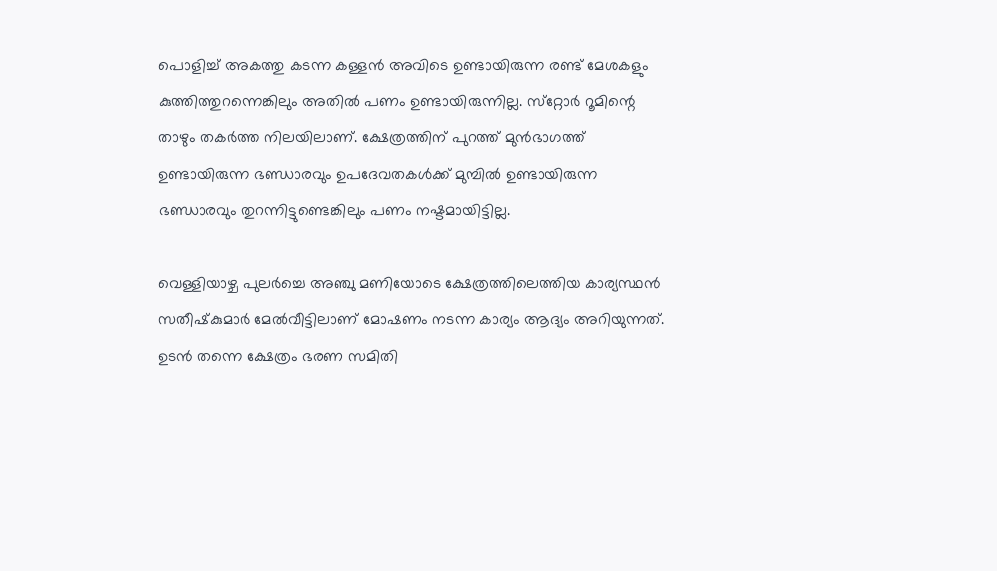പൊളിച്ച് അകത്തു കടന്ന കള്ളൻ അവിടെ ഉണ്ടായിരുന്ന രണ്ട് മേശകളും കുത്തിത്തുറന്നെങ്കിലും അതിൽ പണം ഉണ്ടായിരുന്നില്ല. സ്‌റ്റോർ റൂമിന്റെ താഴും തകർത്ത നിലയിലാണ്. ക്ഷേത്രത്തിന് പുറത്ത് മുൻഭാഗത്ത് ഉണ്ടായിരുന്ന ഭണ്ഡാരവും ഉപദേവതകൾക്ക് മുമ്പിൽ ഉണ്ടായിരുന്ന ഭണ്ഡാരവും തുറന്നിട്ടുണ്ടെങ്കിലും പണം നഷ്ടമായിട്ടില്ല.

വെള്ളിയാഴ്ച പുലർച്ചെ അഞ്ചു മണിയോടെ ക്ഷേത്രത്തിലെത്തിയ കാര്യസ്ഥൻ സതീഷ്‌കുമാർ മേൽവീട്ടിലാണ് മോഷണം നടന്ന കാര്യം ആദ്യം അറിയുന്നത്. ഉടൻ തന്നെ ക്ഷേത്രം ഭരണ സമിതി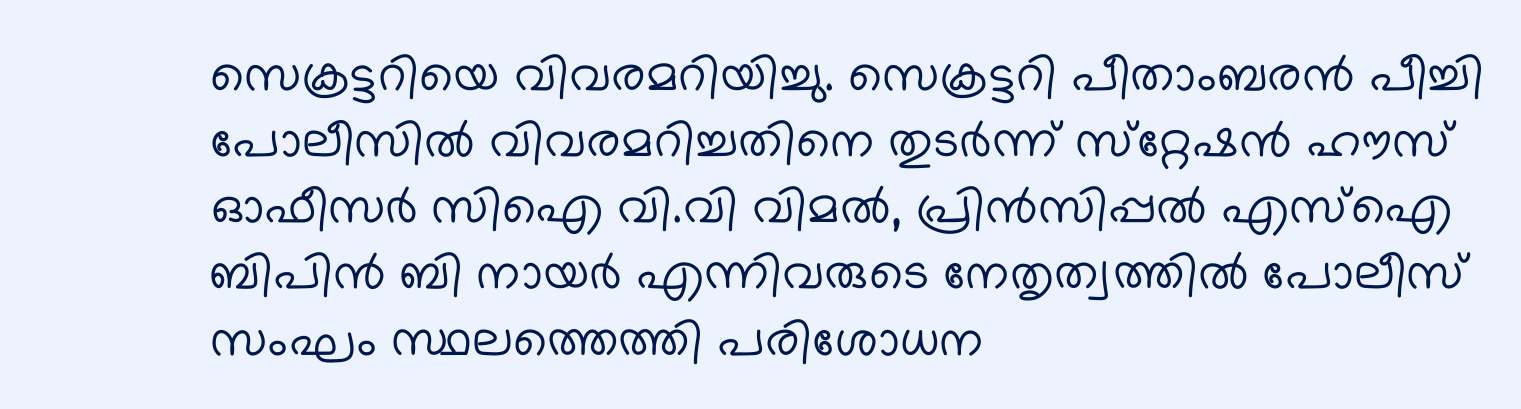സെക്രട്ടറിയെ വിവരമറിയിച്ചു. സെക്രട്ടറി പീതാംബരൻ പീച്ചി പോലീസിൽ വിവരമറിച്ചതിനെ തുടർന്ന് സ്‌റ്റേഷൻ ഹൗസ് ഓഫീസർ സിഐ വി.വി വിമൽ, പ്രിൻസിപ്പൽ എസ്‌ഐ ബിപിൻ ബി നായർ എന്നിവരുടെ നേതൃത്വത്തിൽ പോലീസ് സംഘം സ്ഥലത്തെത്തി പരിശോധന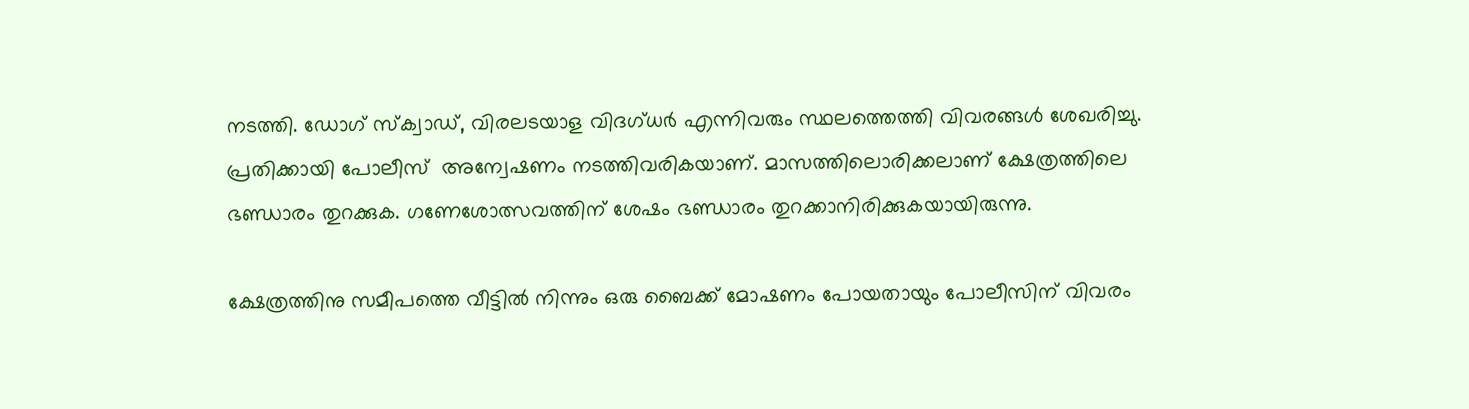നടത്തി. ഡോഗ് സ്‌ക്വാഡ്, വിരലടയാള വിദഗ്ധർ എന്നിവരും സ്ഥലത്തെത്തി വിവരങ്ങൾ ശേഖരിച്ചു. പ്രതിക്കായി പോലീസ്  അന്വേഷണം നടത്തിവരികയാണ്. മാസത്തിലൊരിക്കലാണ് ക്ഷേത്രത്തിലെ ഭണ്ഡാരം തുറക്കുക. ഗണേശോത്സവത്തിന് ശേഷം ഭണ്ഡാരം തുറക്കാനിരിക്കുകയായിരുന്നു.

ക്ഷേത്രത്തിനു സമീപത്തെ വീട്ടിൽ നിന്നും ഒരു ബൈക്ക് മോഷണം പോയതായും പോലീസിന് വിവരം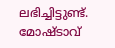ലഭിച്ചിട്ടുണ്ട്. മോഷ്ടാവ്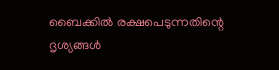ബൈക്കിൽ രക്ഷപെടുന്നതിന്റെ ദൃശ്യങ്ങൾ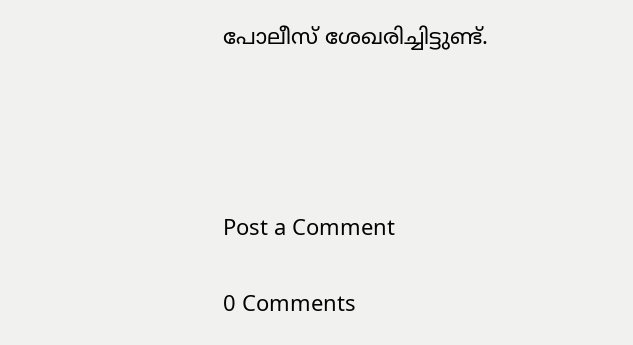പോലീസ് ശേഖരിച്ചിട്ടുണ്ട്.




Post a Comment

0 Comments